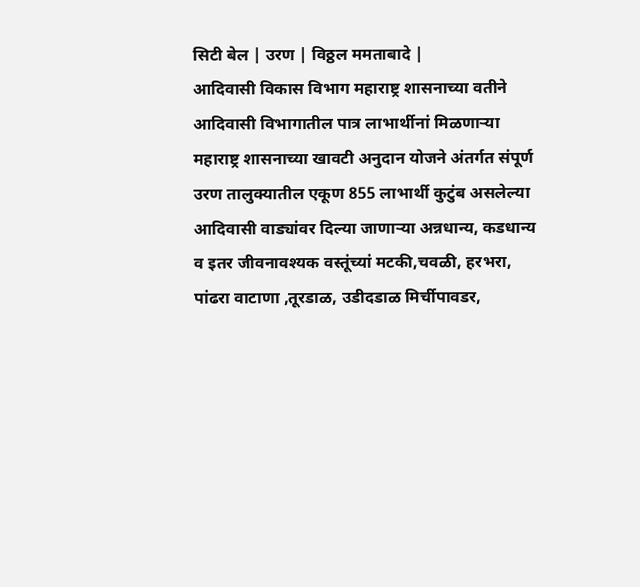सिटी बेल | उरण | विठ्ठल ममताबादे |
आदिवासी विकास विभाग महाराष्ट्र शासनाच्या वतीने आदिवासी विभागातील पात्र लाभार्थीनां मिळणाऱ्या महाराष्ट्र शासनाच्या खावटी अनुदान योजने अंतर्गत संपूर्ण उरण तालुक्यातील एकूण 855 लाभार्थी कुटुंब असलेल्या आदिवासी वाड्यांवर दिल्या जाणाऱ्या अन्नधान्य, कडधान्य व इतर जीवनावश्यक वस्तूंच्यां मटकी,चवळी, हरभरा, पांढरा वाटाणा ,तूरडाळ, उडीदडाळ मिर्चीपावडर,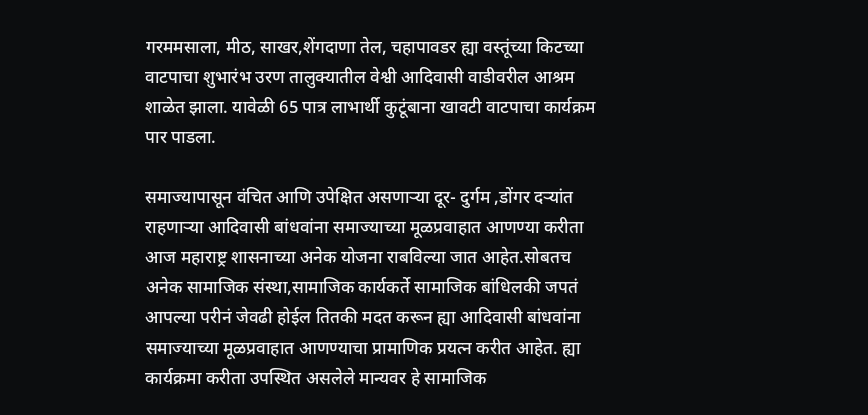गरममसाला, मीठ, साखर,शेंगदाणा तेल, चहापावडर ह्या वस्तूंच्या किटच्या वाटपाचा शुभारंभ उरण तालुक्यातील वेश्वी आदिवासी वाडीवरील आश्रम शाळेत झाला. यावेळी 65 पात्र लाभार्थी कुटूंबाना खावटी वाटपाचा कार्यक्रम पार पाडला.

समाज्यापासून वंचित आणि उपेक्षित असणाऱ्या दूर- दुर्गम ,डोंगर दऱ्यांत राहणाऱ्या आदिवासी बांधवांना समाज्याच्या मूळप्रवाहात आणण्या करीता आज महाराष्ट्र शासनाच्या अनेक योजना राबविल्या जात आहेत.सोबतच अनेक सामाजिक संस्था,सामाजिक कार्यकर्ते सामाजिक बांधिलकी जपतं आपल्या परीनं जेवढी होईल तितकी मदत करून ह्या आदिवासी बांधवांना समाज्याच्या मूळप्रवाहात आणण्याचा प्रामाणिक प्रयत्न करीत आहेत. ह्या कार्यक्रमा करीता उपस्थित असलेले मान्यवर हे सामाजिक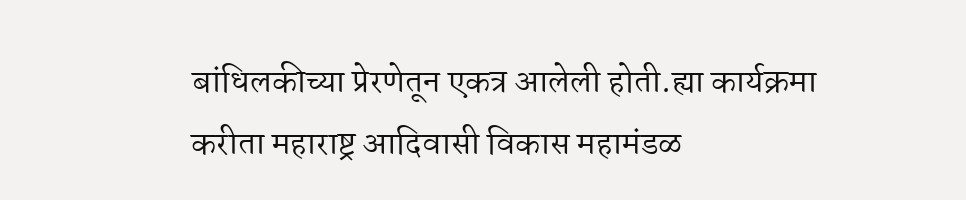बांधिलकीच्या प्रेरणेतून एकत्र आलेली होती.ह्या कार्यक्रमा करीता महाराष्ट्र आदिवासी विकास महामंडळ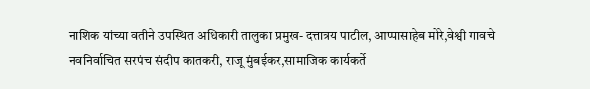नाशिक यांच्या वतीने उपस्थित अधिकारी तालुका प्रमुख- दत्तात्रय पाटील, आप्पासाहेब मोरे,वेश्वी गावचे नवनिर्वाचित सरपंच संदीप कातकरी, राजू मुंबईकर,सामाजिक कार्यकर्ते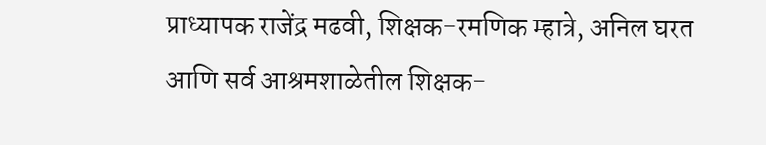प्राध्यापक राजेंद्र मढवी, शिक्षक-रमणिक म्हात्रे, अनिल घरत आणि सर्व आश्रमशाळेतील शिक्षक-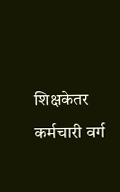शिक्षकेतर कर्मचारी वर्ग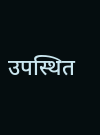उपस्थित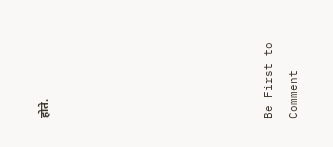होते.








Be First to Comment